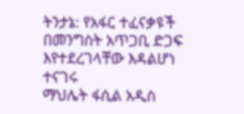ትንታኔ: የአፋር ተፈናቃዩች በመንግስት አጥጋቢ ድጋፍ እየተደረገላቸው እዳልሆነ ተናገሩ
ማህሌት ፋሲል አዲስ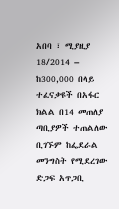አበባ ፣ ሚያዚያ 18/2014 – ከ300,000 በላይ ተፈናቃዩች በአፋር ክልል በ14 መጠለያ ጣቢያዎች ተጠልለው ቢገኙም ከፌደራል መንግስት የሚደረገው ድጋፍ አጥጋቢ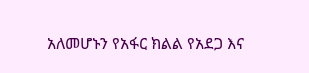አለመሆኑን የአፋር ክልል የአደጋ እና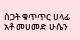ስጋት ቁጥጥር ሀላፊ አቶ መሀመድ ሁሴን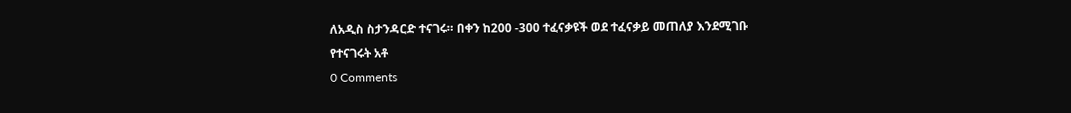ለአዲስ ስታንዳርድ ተናገሩ። በቀን ከ200 -300 ተፈናቃዩች ወደ ተፈናቃይ መጠለያ እንደሚገቡ የተናገሩት አቶ
0 Comments